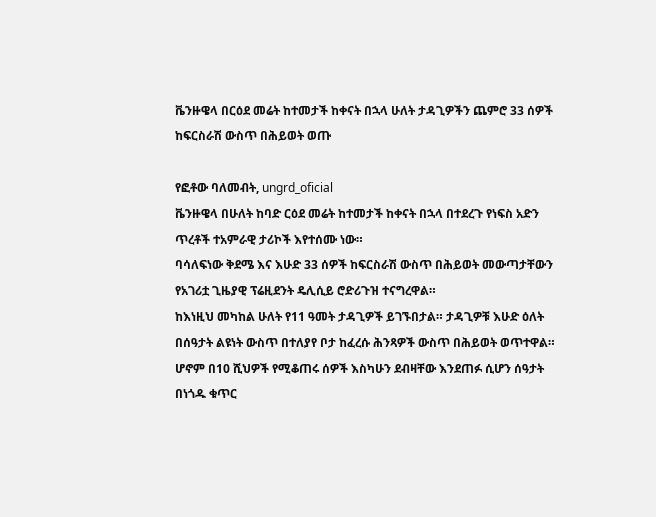ቬንዙዌላ በርዕደ መሬት ከተመታች ከቀናት በኋላ ሁለት ታዳጊዎችን ጨምሮ 33 ሰዎች ከፍርስራሽ ውስጥ በሕይወት ወጡ

የፎቶው ባለመብት, ungrd_oficial
ቬንዙዌላ በሁለት ከባድ ርዕደ መሬት ከተመታች ከቀናት በኋላ በተደረጉ የነፍስ አድን ጥረቶች ተአምራዊ ታሪኮች እየተሰሙ ነው።
ባሳለፍነው ቅደሜ እና እሁድ 33 ሰዎች ከፍርስራሽ ውስጥ በሕይወት መውጣታቸውን የአገሪቷ ጊዜያዊ ፕሬዚደንት ዴሊሲይ ሮድሪጉዝ ተናግረዋል።
ከእነዚህ መካከል ሁለት የ11 ዓመት ታዳጊዎች ይገኙበታል። ታዳጊዎቹ እሁድ ዕለት በሰዓታት ልዩነት ውስጥ በተለያየ ቦታ ከፈረሱ ሕንጻዎች ውስጥ በሕይወት ወጥተዋል።
ሆኖም በ10 ሺህዎች የሚቆጠሩ ሰዎች እስካሁን ደብዛቸው እንደጠፉ ሲሆን ሰዓታት በነጎዱ ቁጥር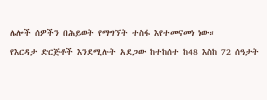ሌሎች ሰዎችን በሕይወት የማግኘት ተስፋ እየተመናመነ ነው።
የእርዳታ ድርጅቶች እንደሚሉት አደጋው ከተከሰተ ከ48 እስከ 72 ሰዓታት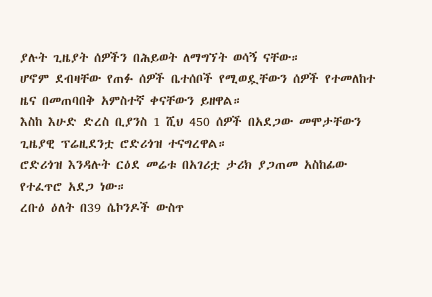ያሉት ጊዜያት ሰዎችን በሕይወት ለማግኘት ወሳኝ ናቸው።
ሆኖም ደብዛቸው የጠፉ ሰዎች ቤተሰቦች የሚወዷቸውን ሰዎች የተመለከተ ዜና በመጠባበቅ አምስተኛ ቀናቸውን ይዘዋል።
እስከ እሁድ ድረስ ቢያንስ 1 ሺህ 450 ሰዎች በአደጋው መሞታቸውን ጊዜያዊ ፕሬዚደንቷ ሮድሪጎዝ ተናግረዋል።
ሮድሪጎዝ እንዳሉት ርዕደ መሬቱ በአገሪቷ ታሪክ ያጋጠመ አስከፊው የተፈጥሮ አደጋ ነው።
ረቡዕ ዕለት በ39 ሴኮንዶች ውስጥ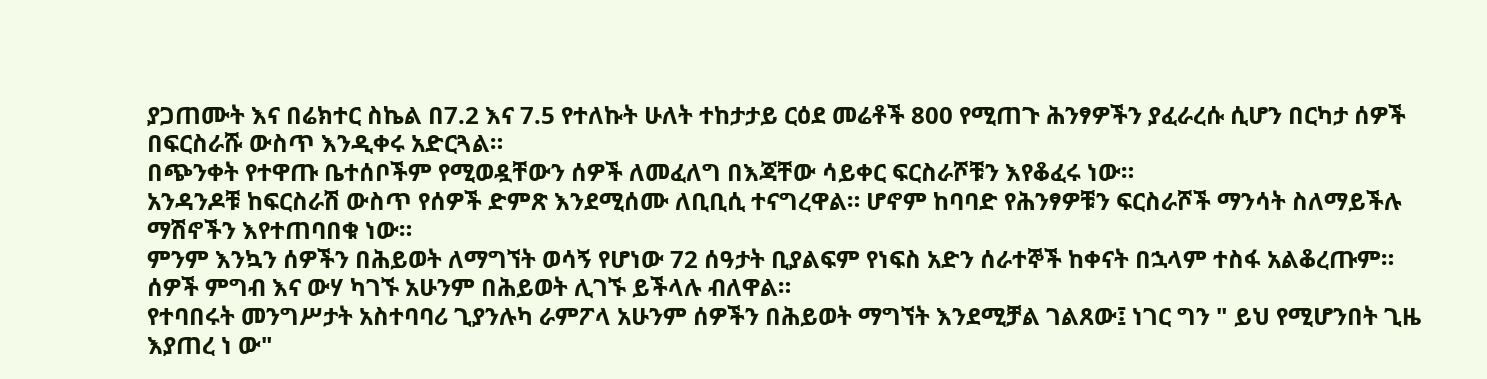ያጋጠሙት እና በሬክተር ስኬል በ7.2 እና 7.5 የተለኩት ሁለት ተከታታይ ርዕደ መሬቶች 800 የሚጠጉ ሕንፃዎችን ያፈራረሱ ሲሆን በርካታ ሰዎች በፍርስራሹ ውስጥ እንዲቀሩ አድርጓል።
በጭንቀት የተዋጡ ቤተሰቦችም የሚወዷቸውን ሰዎች ለመፈለግ በእጃቸው ሳይቀር ፍርስራሾቹን እየቆፈሩ ነው።
አንዳንዶቹ ከፍርስራሽ ውስጥ የሰዎች ድምጽ እንደሚሰሙ ለቢቢሲ ተናግረዋል። ሆኖም ከባባድ የሕንፃዎቹን ፍርስራሾች ማንሳት ስለማይችሉ ማሽኖችን እየተጠባበቁ ነው።
ምንም እንኳን ሰዎችን በሕይወት ለማግኘት ወሳኝ የሆነው 72 ሰዓታት ቢያልፍም የነፍስ አድን ሰራተኞች ከቀናት በኋላም ተስፋ አልቆረጡም። ሰዎች ምግብ እና ውሃ ካገኙ አሁንም በሕይወት ሊገኙ ይችላሉ ብለዋል።
የተባበሩት መንግሥታት አስተባባሪ ጊያንሉካ ራምፖላ አሁንም ሰዎችን በሕይወት ማግኘት እንደሚቻል ገልጸው፤ ነገር ግን " ይህ የሚሆንበት ጊዜ እያጠረ ነ ው"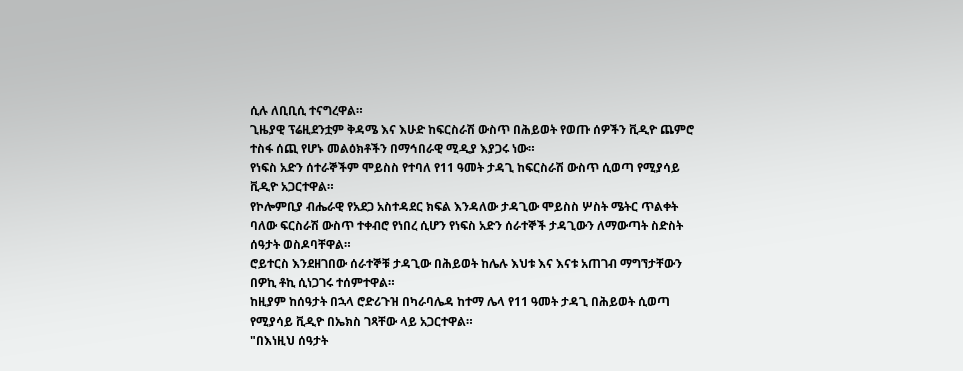ሲሉ ለቢቢሲ ተናግረዋል።
ጊዜያዊ ፕሬዚደንቷም ቅዳሜ እና እሁድ ከፍርስራሽ ውስጥ በሕይወት የወጡ ሰዎችን ቪዲዮ ጨምሮ ተስፋ ሰጪ የሆኑ መልዕክቶችን በማኅበራዊ ሚዲያ እያጋሩ ነው።
የነፍስ አድን ሰተራኞችም ሞይስስ የተባለ የ11 ዓመት ታዳጊ ከፍርስራሽ ውስጥ ሲወጣ የሚያሳይ ቪዲዮ አጋርተዋል።
የኮሎምቢያ ብሔራዊ የአደጋ አስተዳደር ክፍል እንዳለው ታዳጊው ሞይስስ ሦስት ሜትር ጥልቀት ባለው ፍርስራሽ ውስጥ ተቀብሮ የነበረ ሲሆን የነፍስ አድን ሰራተኞች ታዳጊውን ለማውጣት ስድስት ሰዓታት ወስዶባቸዋል።
ሮይተርስ እንደዘገበው ሰራተኞቹ ታዳጊው በሕይወት ከሌሉ እህቱ እና እናቱ አጠገብ ማግኘታቸውን በዎኪ ቶኪ ሲነጋገሩ ተሰምተዋል።
ከዚያም ከሰዓታት በኋላ ሮድሪጉዝ በካራባሌዳ ከተማ ሌላ የ11 ዓመት ታዳጊ በሕይወት ሲወጣ የሚያሳይ ቪዲዮ በኤክስ ገጻቸው ላይ አጋርተዋል።
"በእነዚህ ሰዓታት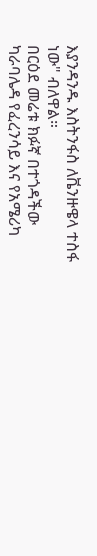እያንዳንዱ እስትንፋስ ለቬንዙዌላ ተስፋ ነው" ብለዋል።
በርዕደ መሬቱ ክፉኛ በተጎዳችው ካራባሌዳ የፈረንሳይ እና የአሜሪካ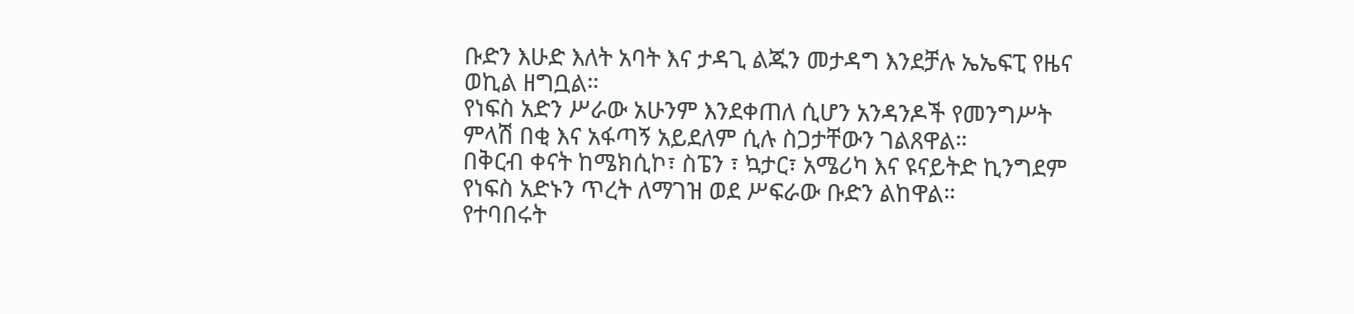ቡድን እሁድ እለት አባት እና ታዳጊ ልጁን መታዳግ እንደቻሉ ኤኤፍፒ የዜና ወኪል ዘግቧል።
የነፍስ አድን ሥራው አሁንም እንደቀጠለ ሲሆን አንዳንዶች የመንግሥት ምላሽ በቂ እና አፋጣኝ አይደለም ሲሉ ስጋታቸውን ገልጸዋል።
በቅርብ ቀናት ከሜክሲኮ፣ ስፔን ፣ ኳታር፣ አሜሪካ እና ዩናይትድ ኪንግደም የነፍስ አድኑን ጥረት ለማገዝ ወደ ሥፍራው ቡድን ልከዋል።
የተባበሩት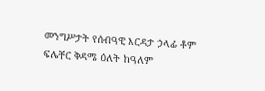መንግሥታት የሰብዓዊ እርዳታ ኃላፊ ቶም ፍሌቸር ቅዳሜ ዕለት ከዓለም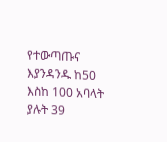የተውጣጡና እያንዳንዱ ከ50 እስከ 100 አባላት ያሉት 39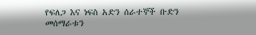የፍለጋ እና ነፍስ አድን ሰራተኞች ቡድን መሰማራቱን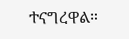ተናግረዋል።